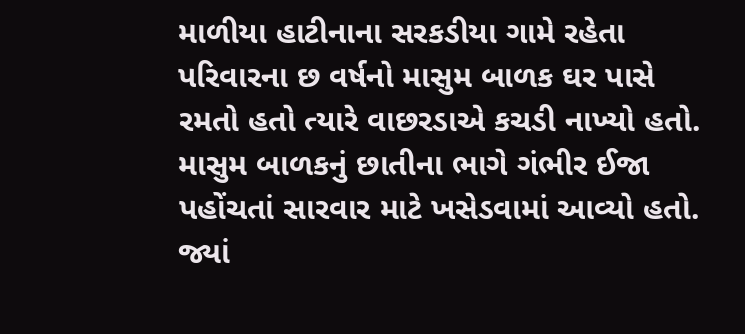માળીયા હાટીનાના સરકડીયા ગામે રહેતા પરિવારના છ વર્ષનો માસુમ બાળક ઘર પાસે રમતો હતો ત્યારે વાછરડાએ કચડી નાખ્યો હતો. માસુમ બાળકનું છાતીના ભાગે ગંભીર ઈજા પહોંચતાં સારવાર માટે ખસેડવામાં આવ્યો હતો. જ્યાં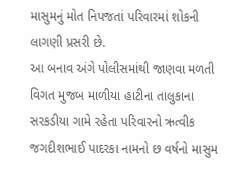માસુમનું મોત નિપજતાં પરિવારમાં શોકની લાગણી પ્રસરી છે.
આ બનાવ અંગે પોલીસમાંથી જાણવા મળતી વિગત મુજબ માળીયા હાટીના તાલુકાના સરકડીયા ગામે રહેતા પરિવારનો ઋત્વીક જગદીશભાઈ પાદરકા નામનો છ વર્ષનો માસુમ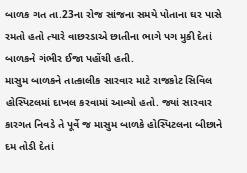બાળક ગત તા.23ના રોજ સાંજના સમયે પોતાના ઘર પાસે રમતો હતો ત્યારે વાછરડાએ છાતીના ભાગે પગ મુકી દેતાં બાળકને ગંભીર ઈજા પહોંચી હતી.
માસુમ બાળકને તાત્કાલીક સારવાર માટે રાજકોટ સિવિલ હોસ્પિટલમાં દાખલ કરવામાં આવ્યો હતો. જ્યાં સારવાર કારગત નિવડે તે પૂર્વે જ માસુમ બાળકે હોસ્પિટલના બીછાને દમ તોડી દેતાં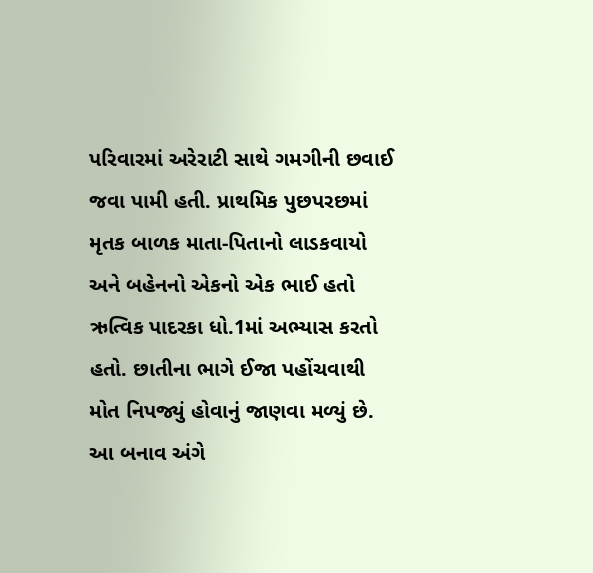પરિવારમાં અરેરાટી સાથે ગમગીની છવાઈ જવા પામી હતી. પ્રાથમિક પુછપરછમાં મૃતક બાળક માતા-પિતાનો લાડકવાયો અને બહેનનો એકનો એક ભાઈ હતો ઋત્વિક પાદરકા ધો.1માં અભ્યાસ કરતો હતો. છાતીના ભાગે ઈજા પહોંચવાથી મોત નિપજ્યું હોવાનું જાણવા મળ્યું છે. આ બનાવ અંગે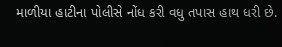માળીયા હાટીના પોલીસે નોંધ કરી વધુ તપાસ હાથ ધરી છે.